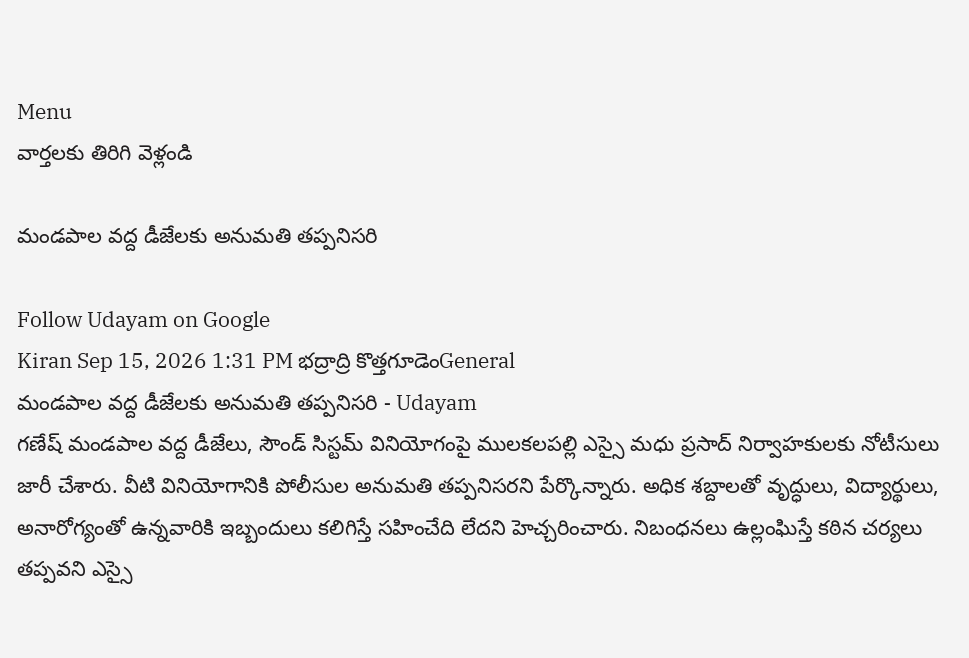Menu
వార్తలకు తిరిగి వెళ్లండి

మండపాల వద్ద డీజేలకు అనుమతి తప్పనిసరి

Follow Udayam on Google
Kiran Sep 15, 2026 1:31 PM భద్రాద్రి కొత్తగూడెంGeneral
మండపాల వద్ద డీజేలకు అనుమతి తప్పనిసరి - Udayam
గణేష్ మండపాల వద్ద డీజేలు, సౌండ్ సిస్టమ్ వినియోగంపై ములకలపల్లి ఎస్సై మధు ప్రసాద్ నిర్వాహకులకు నోటీసులు జారీ చేశారు. వీటి వినియోగానికి పోలీసుల అనుమతి తప్పనిసరని పేర్కొన్నారు. అధిక శబ్దాలతో వృద్ధులు, విద్యార్థులు, అనారోగ్యంతో ఉన్నవారికి ఇబ్బందులు కలిగిస్తే సహించేది లేదని హెచ్చరించారు. నిబంధనలు ఉల్లంఘిస్తే కఠిన చర్యలు తప్పవని ఎస్సై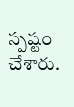స్పష్టం చేశారు.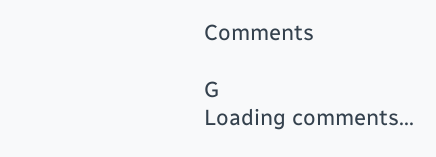Comments

G
Loading comments...